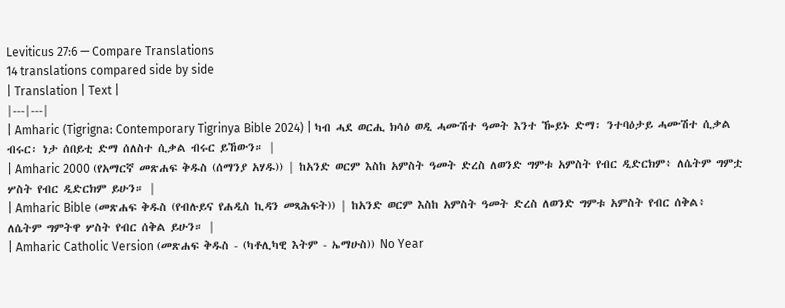Leviticus 27:6 — Compare Translations
14 translations compared side by side
| Translation | Text |
|---|---|
| Amharic (Tigrigna: Contemporary Tigrinya Bible 2024) | ካብ ሓደ ወርሒ ክሳዕ ወዲ ሓሙሽተ ዓመት እንተ ዀይኑ ድማ፡ ንተባዕታይ ሓሙሽተ ሲቃል ብሩር፡ ነታ ሰበይቲ ድማ ሰለስተ ሲቃል ብሩር ይኸውን። |
| Amharic 2000 (የአማርኛ መጽሐፍ ቅዱስ (ሰማንያ አሃዱ)) | ከአንድ ወርም እስከ አምስት ዓመት ድረስ ለወንድ ግምቱ አምስት የብር ዲድርክም፥ ለሴትም ግምቷ ሦስት የብር ዲድርክም ይሁን። |
| Amharic Bible (መጽሐፍ ቅዱስ (የብሉይና የሐዲስ ኪዳን መጻሕፍት)) | ከአንድ ወርም እስከ አምስት ዓመት ድረስ ለወንድ ግምቱ አምስት የብር ሰቅል፥ ለሴትም ግምትዋ ሦስት የብር ሰቅል ይሁን። |
| Amharic Catholic Version (መጽሐፍ ቅዱስ - (ካቶሊካዊ እትም - ኤማሁስ)) No Year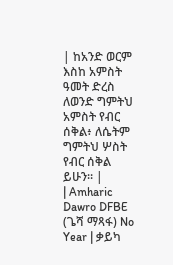| ከአንድ ወርም እስከ አምስት ዓመት ድረስ ለወንድ ግምትህ አምስት የብር ሰቅል፥ ለሴትም ግምትህ ሦስት የብር ሰቅል ይሁን። |
| Amharic Dawro DFBE (ጌሻ ማጻፋ) No Year | ቃይካ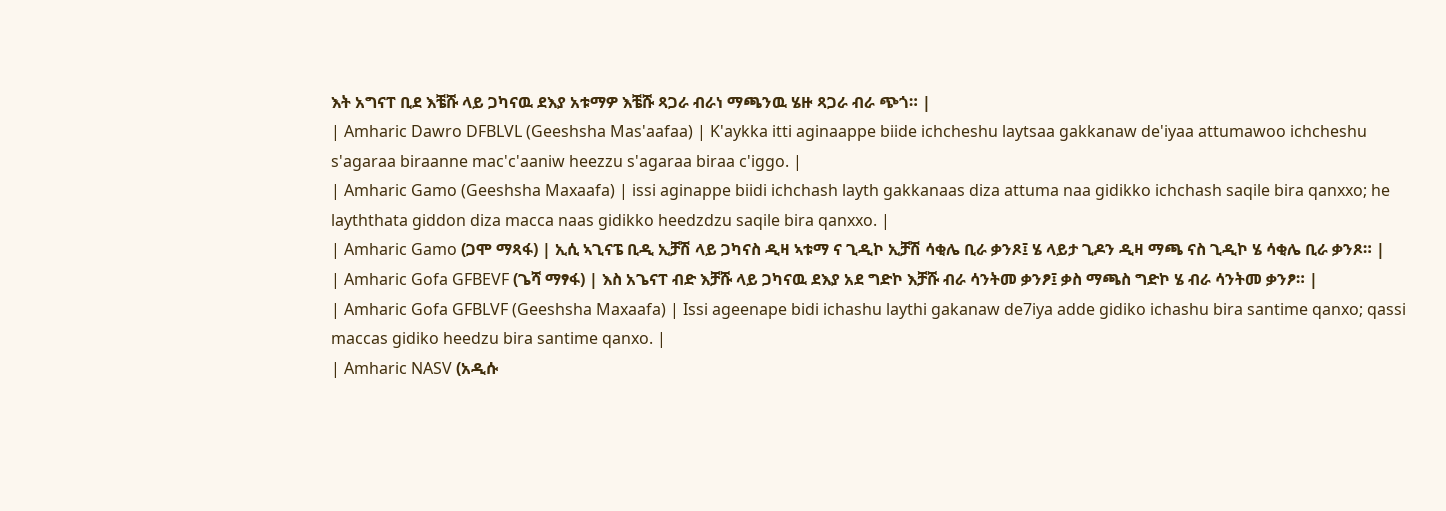እት አግናፐ ቢደ እቼሹ ላይ ጋካናዉ ደእያ አቱማዎ እቼሹ ጻጋራ ብራነ ማጫንዉ ሄዙ ጻጋራ ብራ ጭጎ። |
| Amharic Dawro DFBLVL (Geeshsha Mas'aafaa) | K'aykka itti aginaappe biide ichcheshu laytsaa gakkanaw de'iyaa attumawoo ichcheshu s'agaraa biraanne mac'c'aaniw heezzu s'agaraa biraa c'iggo. |
| Amharic Gamo (Geeshsha Maxaafa) | issi aginappe biidi ichchash layth gakkanaas diza attuma naa gidikko ichchash saqile bira qanxxo; he layththata giddon diza macca naas gidikko heedzdzu saqile bira qanxxo. |
| Amharic Gamo (ጋሞ ማጻፋ) | ኢሲ ኣጊናፔ ቢዲ ኢቻሽ ላይ ጋካናስ ዲዛ ኣቱማ ና ጊዲኮ ኢቻሽ ሳቂሌ ቢራ ቃንጾ፤ ሄ ላይታ ጊዶን ዲዛ ማጫ ናስ ጊዲኮ ሄ ሳቂሌ ቢራ ቃንጾ። |
| Amharic Gofa GFBEVF (ጌሻ ማፃፋ) | እስ አጌናፐ ብድ እቻሹ ላይ ጋካናዉ ደእያ አደ ግድኮ እቻሹ ብራ ሳንትመ ቃንፆ፤ ቃስ ማጫስ ግድኮ ሄ ብራ ሳንትመ ቃንፆ። |
| Amharic Gofa GFBLVF (Geeshsha Maxaafa) | Issi ageenape bidi ichashu laythi gakanaw de7iya adde gidiko ichashu bira santime qanxo; qassi maccas gidiko heedzu bira santime qanxo. |
| Amharic NASV (አዲሱ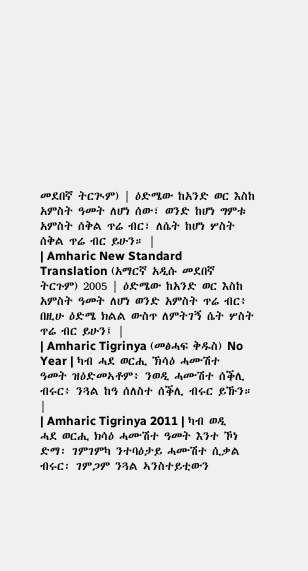መደበኛ ትርጒም) | ዕድሜው ከአንድ ወር እስከ አምስት ዓመት ለሆነ ሰው፣ ወንድ ከሆነ ግምቱ አምስት ሰቅል ጥሬ ብር፣ ለሴት ከሆነ ሦስት ሰቅል ጥሬ ብር ይሁን። |
| Amharic New Standard Translation (አማርኛ አዲሱ መደበኛ ትርጉም) 2005 | ዕድሜው ከአንድ ወር እስከ አምስት ዓመት ለሆነ ወንድ አምስት ጥሬ ብር፥ በዚሁ ዕድሜ ክልል ውስጥ ለምትገኝ ሴት ሦስት ጥሬ ብር ይሁን፤ |
| Amharic Tigrinya (መፅሓፍ ቅዱስ) No Year | ካብ ሓደ ወርሒ ኽሳዕ ሓሙሽተ ዓመት ዝዕድመኣቶም፥ ንወዲ ሓሙሽተ ሰቕሊ ብሩር፥ ንጓል ከዓ ሰለስተ ሰቕሊ ብሩር ይኹን። |
| Amharic Tigrinya 2011 | ካብ ወዲ ሓደ ወርሒ ክሳዕ ሓሙሽተ ዓመት እንተ ኾነ ድማ፡ ገምገምካ ንተባዕታይ ሓሙሽተ ሲቃል ብሩር፡ ገምጋም ንጓል ኣንስተይቲውን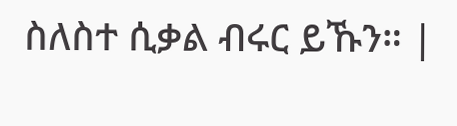ስለስተ ሲቃል ብሩር ይኹን። |